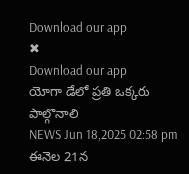Download our app
✖
Download our app
యోగా డేలో ప్రతి ఒక్కరు పాల్గొనాలి
NEWS Jun 18,2025 02:58 pm
ఈనెల 21న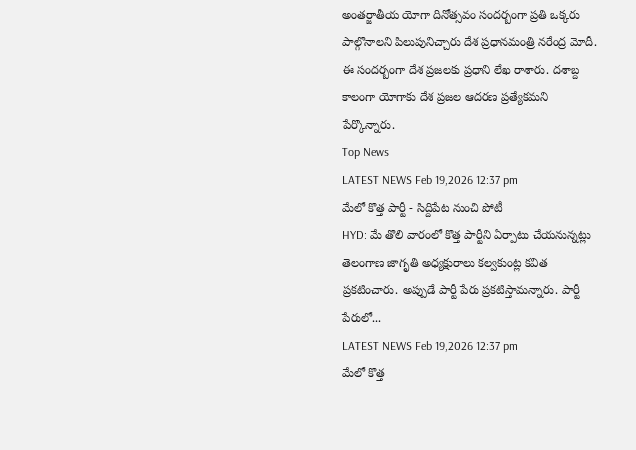అంతర్జాతీయ యోగా దినోత్సవం సందర్బంగా ప్రతి ఒక్కరు పాల్గొనాలని పిలుపునిచ్చారు దేశ ప్రధానమంత్రి నరేంద్ర మోదీ. ఈ సందర్బంగా దేశ ప్రజలకు ప్రధాని లేఖ రాశారు. దశాబ్ద కాలంగా యోగాకు దేశ ప్రజల ఆదరణ ప్రత్యేకమని పేర్కొన్నారు.
Top News
LATEST NEWS Feb 19,2026 12:37 pm
మేలో కొత్త పార్టీ - సిద్దిపేట నుంచి పోటీ
HYD: మే తొలి వారంలో కొత్త పార్టీని ఏర్పాటు చేయనున్నట్లు తెలంగాణ జాగృతి అధ్యక్షురాలు కల్వకుంట్ల కవిత ప్రకటించారు. అప్పుడే పార్టీ పేరు ప్రకటిస్తామన్నారు. పార్టీ పేరులో...
LATEST NEWS Feb 19,2026 12:37 pm
మేలో కొత్త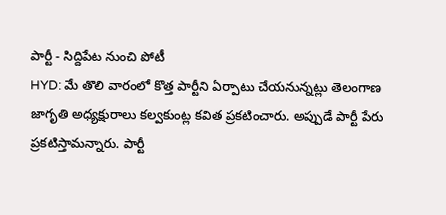పార్టీ - సిద్దిపేట నుంచి పోటీ
HYD: మే తొలి వారంలో కొత్త పార్టీని ఏర్పాటు చేయనున్నట్లు తెలంగాణ జాగృతి అధ్యక్షురాలు కల్వకుంట్ల కవిత ప్రకటించారు. అప్పుడే పార్టీ పేరు ప్రకటిస్తామన్నారు. పార్టీ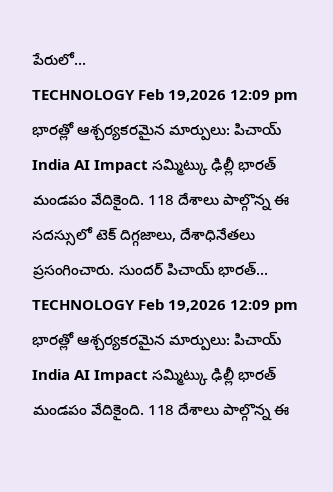పేరులో...
TECHNOLOGY Feb 19,2026 12:09 pm
భారత్లో ఆశ్చర్యకరమైన మార్పులు: పిచాయ్
India AI Impact సమ్మిట్కు ఢిల్లీ భారత్ మండపం వేదికైంది. 118 దేశాలు పాల్గొన్న ఈ సదస్సులో టెక్ దిగ్గజాలు, దేశాధినేతలు ప్రసంగించారు. సుందర్ పిచాయ్ భారత్...
TECHNOLOGY Feb 19,2026 12:09 pm
భారత్లో ఆశ్చర్యకరమైన మార్పులు: పిచాయ్
India AI Impact సమ్మిట్కు ఢిల్లీ భారత్ మండపం వేదికైంది. 118 దేశాలు పాల్గొన్న ఈ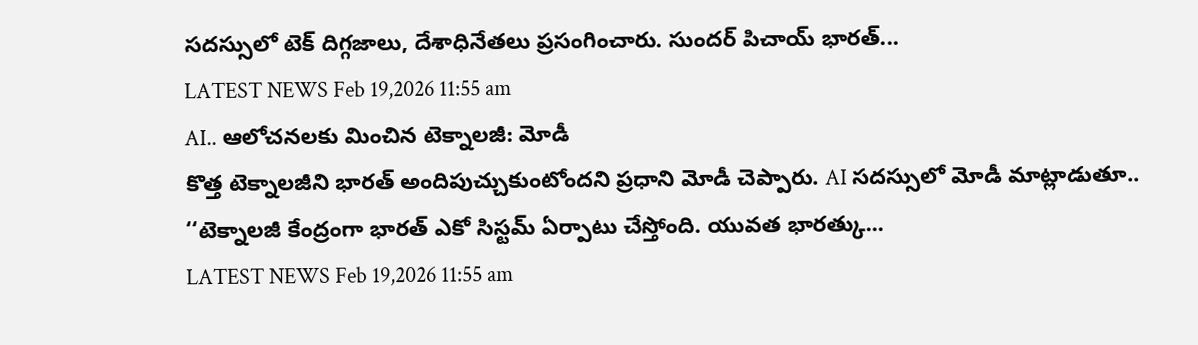సదస్సులో టెక్ దిగ్గజాలు, దేశాధినేతలు ప్రసంగించారు. సుందర్ పిచాయ్ భారత్...
LATEST NEWS Feb 19,2026 11:55 am
AI.. ఆలోచనలకు మించిన టెక్నాలజీ: మోడీ
కొత్త టెక్నాలజీని భారత్ అందిపుచ్చుకుంటోందని ప్రధాని మోడీ చెప్పారు. AI సదస్సులో మోడీ మాట్లాడుతూ.. ‘‘టెక్నాలజీ కేంద్రంగా భారత్ ఎకో సిస్టమ్ ఏర్పాటు చేస్తోంది. యువత భారత్కు...
LATEST NEWS Feb 19,2026 11:55 am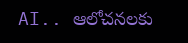AI.. ఆలోచనలకు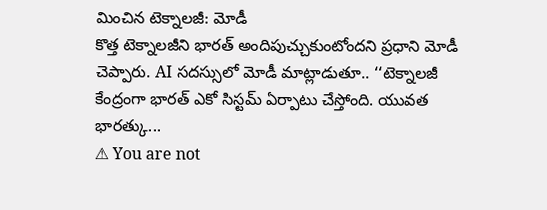మించిన టెక్నాలజీ: మోడీ
కొత్త టెక్నాలజీని భారత్ అందిపుచ్చుకుంటోందని ప్రధాని మోడీ చెప్పారు. AI సదస్సులో మోడీ మాట్లాడుతూ.. ‘‘టెక్నాలజీ కేంద్రంగా భారత్ ఎకో సిస్టమ్ ఏర్పాటు చేస్తోంది. యువత భారత్కు...
⚠ You are not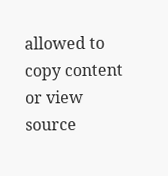allowed to copy content or view source